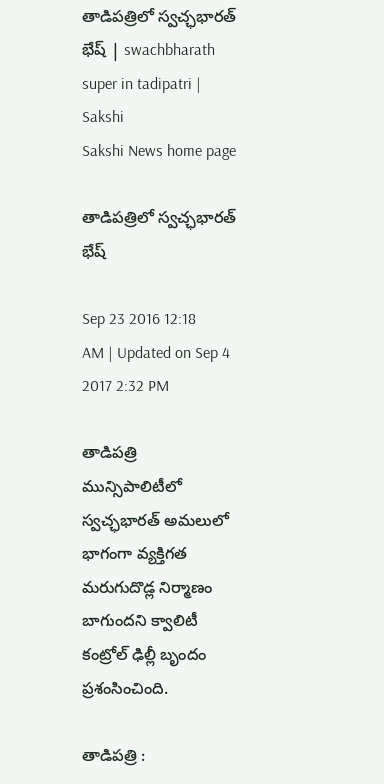తాడిపత్రిలో స్వచ్ఛభారత్‌ భేష్‌ | swachbharath super in tadipatri | Sakshi
Sakshi News home page

తాడిపత్రిలో స్వచ్ఛభారత్‌ భేష్‌

Sep 23 2016 12:18 AM | Updated on Sep 4 2017 2:32 PM

తాడిపత్రి మున్సిపాలిటీలో స్వచ్ఛభారత్‌ అమలులో భాగంగా వ్యక్తిగత మరుగుదొడ్ల నిర్మాణం బాగుందని క్వాలిటీ కంట్రోల్‌ ఢిల్లీ బృందం ప్రశంసించింది.

తాడిపత్రి :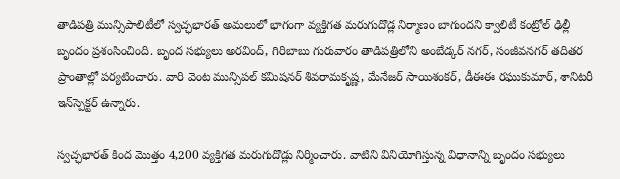తాడిపత్రి మున్సిపాలిటీలో స్వచ్ఛభారత్‌ అమలులో భాగంగా వ్యక్తిగత మరుగుదొడ్ల నిర్మాణం బాగుందని క్వాలిటీ కంట్రోల్‌ ఢిల్లీ బృందం ప్రశంసించింది. బృంద సభ్యులు అరవింద్, గిరిబాబు గురువారం తాడిపత్రిలోని అంబేడ్కర్‌ నగర్, సంజీవనగర్‌ తదితర ప్రాంతాల్లో పర్యటించారు. వారి వెంట మున్సిపల్‌ కమిషనర్‌ శివరామకృష్ణ, మేనేజర్‌ సాయిశంకర్, డీఈఈ రఘుకుమార్, శానిటరీ ఇన్‌స్పెక్టర్‌ ఉన్నారు.

స్వచ్ఛభారత్‌ కింద మొత్తం 4,200 వ్యక్తిగత మరుగుదొడ్లు నిర్మించారు. వాటిని వినియోగిస్తున్న విధానాన్ని బృందం సభ్యులు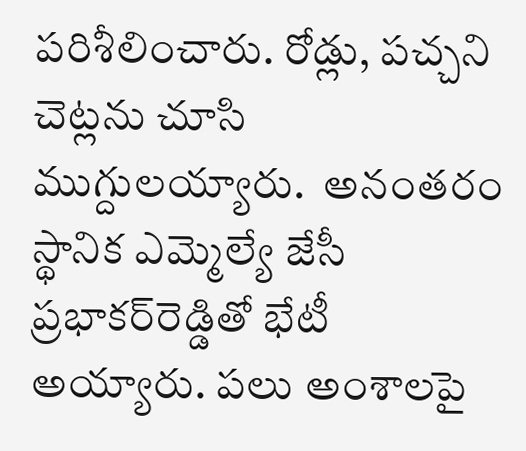పరిశీలించారు. రోడ్లు, పచ్చని చెట్లను చూసి ముగ్దులయ్యారు.  అనంతరం స్థానిక ఎమ్మెల్యే జేసీ ప్రభాకర్‌రెడ్డితో భేటీ అయ్యారు. పలు అంశాలపై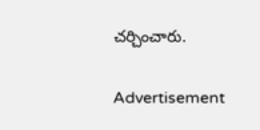చర్చించారు.

Advertisement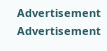Advertisement
Advertisement